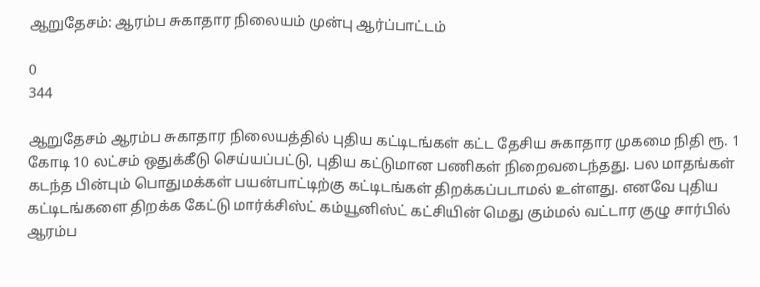ஆறுதேசம்: ஆரம்ப சுகாதார நிலையம் முன்பு ஆர்ப்பாட்டம்

0
344

ஆறுதேசம் ஆரம்ப சுகாதார நிலையத்தில் புதிய கட்டிடங்கள் கட்ட தேசிய சுகாதார முகமை நிதி ரூ. 1 கோடி 10 லட்சம் ஒதுக்கீடு செய்யப்பட்டு, புதிய கட்டுமான பணிகள் நிறைவடைந்தது. பல மாதங்கள் கடந்த பின்பும் பொதுமக்கள் பயன்பாட்டிற்கு கட்டிடங்கள் திறக்கப்படாமல் உள்ளது. எனவே புதிய கட்டிடங்களை திறக்க கேட்டு மார்க்சிஸ்ட் கம்யூனிஸ்ட் கட்சியின் மெது கும்மல் வட்டார குழு சார்பில் ஆரம்ப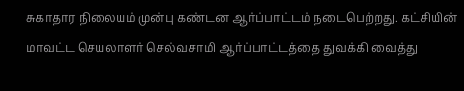சுகாதார நிலையம் முன்பு கண்டன ஆர்ப்பாட்டம் நடைபெற்றது. கட்சியின் மாவட்ட செயலாளர் செல்வசாமி ஆர்ப்பாட்டத்தை துவக்கி வைத்து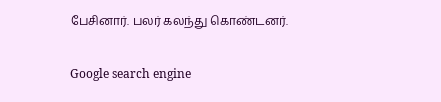பேசினார். பலர் கலந்து கொண்டனர்.

Google search engine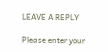LEAVE A REPLY

Please enter your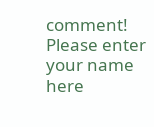comment!
Please enter your name here